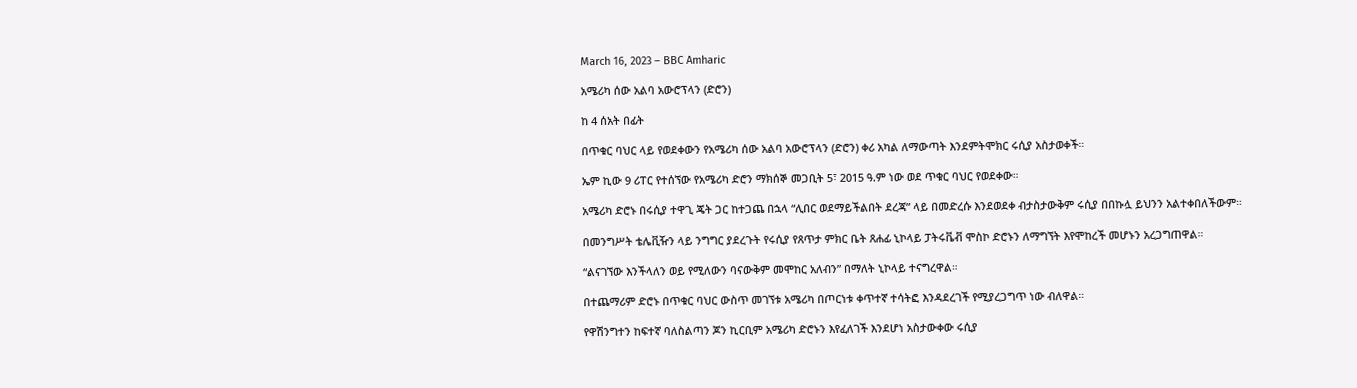March 16, 2023 – BBC Amharic

አሜሪካ ሰው አልባ አውሮፕላን (ድሮን)

ከ 4 ሰአት በፊት

በጥቁር ባህር ላይ የወደቀውን የአሜሪካ ሰው አልባ አውሮፕላን (ድሮን) ቀሪ አካል ለማውጣት እንደምትሞክር ሩሲያ አስታወቀች።

ኤም ኪው 9 ሪፐር የተሰኘው የአሜሪካ ድሮን ማክሰኞ መጋቢት 5፣ 2015 ዓ.ም ነው ወደ ጥቁር ባህር የወደቀው።

አሜሪካ ድሮኑ በሩሲያ ተዋጊ ጄት ጋር ከተጋጨ በኋላ “ሊበር ወደማይችልበት ደረጃ” ላይ በመድረሱ እንደወደቀ ብታስታውቅም ሩሲያ በበኩሏ ይህንን አልተቀበለችውም።

በመንግሥት ቴሌቪዥን ላይ ንግግር ያደረጉት የሩሲያ የጸጥታ ምክር ቤት ጸሐፊ ኒኮላይ ፓትሩቬቭ ሞስኮ ድሮኑን ለማግኘት እየሞከረች መሆኑን አረጋግጠዋል።

“ልናገኘው እንችላለን ወይ የሚለውን ባናውቅም መሞከር አለብን” በማለት ኒኮላይ ተናግረዋል።

በተጨማሪም ድሮኑ በጥቁር ባህር ውስጥ መገኘቱ አሜሪካ በጦርነቱ ቀጥተኛ ተሳትፎ እንዳደረገች የሚያረጋግጥ ነው ብለዋል።

የዋሽንግተን ከፍተኛ ባለስልጣን ጆን ኪርቢም አሜሪካ ድሮኑን እየፈለገች እንደሆነ አስታውቀው ሩሲያ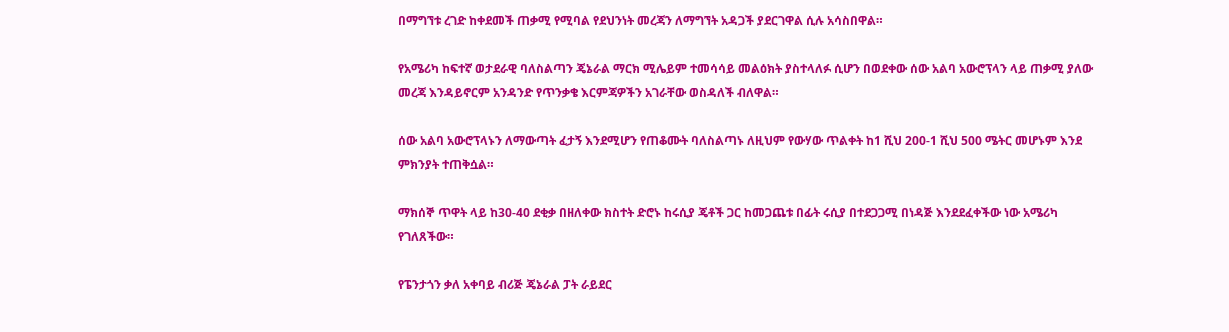በማግኘቱ ረገድ ከቀደመች ጠቃሚ የሚባል የደህንነት መረጃን ለማግኘት አዳጋች ያደርገዋል ሲሉ አሳስበዋል።

የአሜሪካ ከፍተኛ ወታደራዊ ባለስልጣን ጄኔራል ማርክ ሚሌይም ተመሳሳይ መልዕክት ያስተላለፉ ሲሆን በወደቀው ሰው አልባ አውሮፕላን ላይ ጠቃሚ ያለው መረጃ እንዳይኖርም አንዳንድ የጥንቃቄ እርምጃዎችን አገራቸው ወስዳለች ብለዋል።

ሰው አልባ አውሮፕላኑን ለማውጣት ፈታኝ እንደሚሆን የጠቆሙት ባለስልጣኑ ለዚህም የውሃው ጥልቀት ከ1 ሺህ 200-1 ሺህ 500 ሜትር መሆኑም እንደ ምክንያት ተጠቅሷል።

ማክሰኞ ጥዋት ላይ ከ30-40 ደቂቃ በዘለቀው ክስተት ድሮኑ ከሩሲያ ጄቶች ጋር ከመጋጨቱ በፊት ሩሲያ በተደጋጋሚ በነዳጅ እንደደፈቀችው ነው አሜሪካ የገለጸችው።

የፔንታጎን ቃለ አቀባይ ብሪጅ ጄኔራል ፓት ራይደር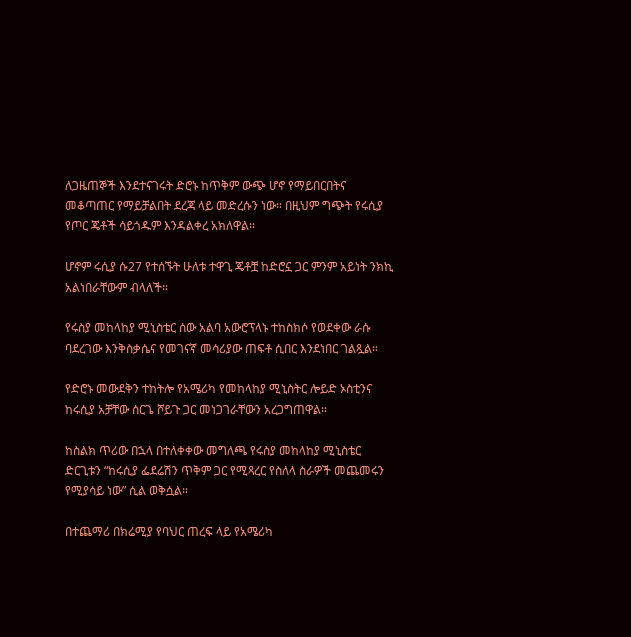ለጋዜጠኞች እንደተናገሩት ድሮኑ ከጥቅም ውጭ ሆኖ የማይበርበትና መቆጣጠር የማይቻልበት ደረጃ ላይ መድረሱን ነው። በዚህም ግጭት የሩሲያ የጦር ጄቶች ሳይጎዱም እንዳልቀረ አክለዋል።

ሆኖም ሩሲያ ሱ27 የተሰኙት ሁለቱ ተዋጊ ጄቶቿ ከድሮኗ ጋር ምንም አይነት ንክኪ አልነበራቸውም ብላለች።

የሩስያ መከላከያ ሚኒስቴር ሰው አልባ አውሮፕላኑ ተከስክሶ የወደቀው ራሱ ባደረገው እንቅስቃሴና የመገናኛ መሳሪያው ጠፍቶ ሲበር እንደነበር ገልጿል።

የድሮኑ መውደቅን ተከትሎ የአሜሪካ የመከላከያ ሚኒስትር ሎይድ ኦስቲንና ከሩሲያ አቻቸው ሰርጌ ሾይጉ ጋር መነጋገራቸውን አረጋግጠዋል።

ከስልክ ጥሪው በኋላ በተለቀቀው መግለጫ የሩስያ መከላከያ ሚኒስቴር ድርጊቱን “ከሩሲያ ፌደሬሽን ጥቅም ጋር የሚጻረር የስለላ ስራዎች መጨመሩን የሚያሳይ ነው” ሲል ወቅሷል።

በተጨማሪ በክሬሚያ የባህር ጠረፍ ላይ የአሜሪካ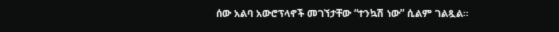ሰው አልባ አውሮፕላኖች መገኘታቸው “ተንኳሽ ነው” ሲልም ገልጿል።